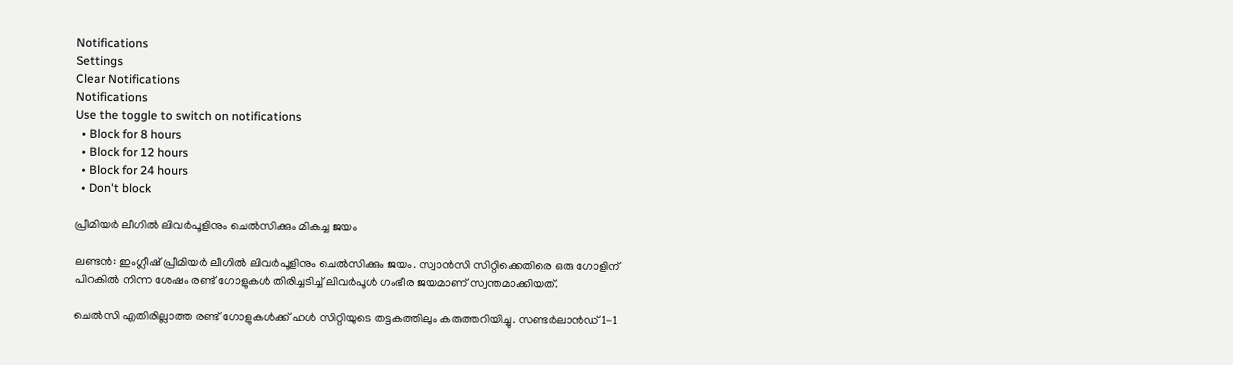Notifications
Settings
Clear Notifications
Notifications
Use the toggle to switch on notifications
  • Block for 8 hours
  • Block for 12 hours
  • Block for 24 hours
  • Don't block

പ്രീമിയര്‍ ലീഗില്‍ ലിവര്‍പൂളിനും ചെല്‍സിക്കും മികച്ച ജയം

ലണ്ടന്‍: ഇംഗ്ലീഷ് പ്രീമിയര്‍ ലീഗില്‍ ലിവര്‍പൂളിനും ചെല്‍സിക്കും ജയം. സ്വാന്‍സി സിറ്റിക്കെതിരെ ഒരു ഗോളിന് പിറകില്‍ നിന്ന ശേഷം രണ്ട് ഗോളുകള്‍ തിരിച്ചടിച്ച് ലിവര്‍പൂള്‍ ഗംഭീര ജയമാണ് സ്വന്തമാക്കിയത്.

ചെല്‍സി എതിരില്ലാത്ത രണ്ട് ഗോളുകള്‍ക്ക് ഹള്‍ സിറ്റിയുടെ തട്ടകത്തിലും കരുത്തറിയിച്ചു. സണ്ടര്‍ലാന്‍ഡ് 1-1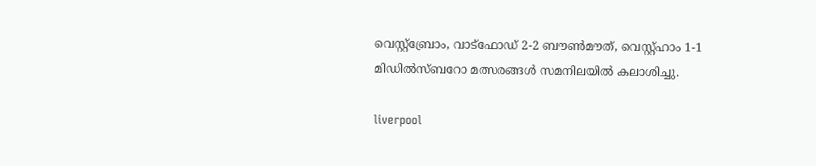വെസ്റ്റ്‌ബ്രോം, വാട്‌ഫോഡ് 2-2 ബൗണ്‍മൗത്, വെസ്റ്റ്ഹാം 1-1 മിഡില്‍സ്ബറോ മത്സരങ്ങള്‍ സമനിലയില്‍ കലാശിച്ചു.

liverpool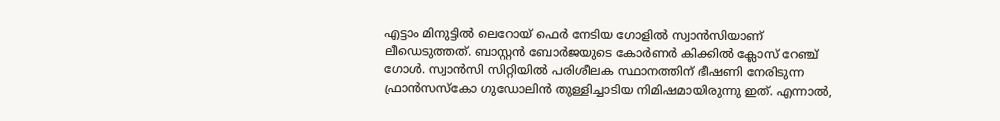എട്ടാം മിനുട്ടില്‍ ലെറോയ് ഫെര്‍ നേടിയ ഗോളില്‍ സ്വാന്‍സിയാണ് ലീഡെടുത്തത്. ബാസ്റ്റന്‍ ബോര്‍ജയുടെ കോര്‍ണര്‍ കിക്കില്‍ ക്ലോസ് റേഞ്ച് ഗോള്‍. സ്വാന്‍സി സിറ്റിയില്‍ പരിശീലക സ്ഥാനത്തിന് ഭീഷണി നേരിടുന്ന ഫ്രാന്‍സസ്‌കോ ഗുഡോലിന്‍ തുള്ളിച്ചാടിയ നിമിഷമായിരുന്നു ഇത്. എന്നാല്‍,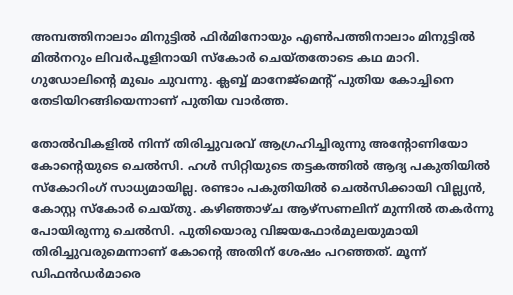അമ്പത്തിനാലാം മിനുട്ടില്‍ ഫിര്‍മിനോയും എണ്‍പത്തിനാലാം മിനുട്ടില്‍ മില്‍നറും ലിവര്‍പൂളിനായി സ്‌കോര്‍ ചെയ്തതോടെ കഥ മാറി. ഗുഡോലിന്റെ മുഖം ചുവന്നു. ക്ലബ്ബ് മാനേജ്‌മെന്റ് പുതിയ കോച്ചിനെ തേടിയിറങ്ങിയെന്നാണ് പുതിയ വാര്‍ത്ത.

തോല്‍വികളില്‍ നിന്ന് തിരിച്ചുവരവ് ആഗ്രഹിച്ചിരുന്നു അന്റോണിയോ കോന്റെയുടെ ചെല്‍സി. ഹള്‍ സിറ്റിയുടെ തട്ടകത്തില്‍ ആദ്യ പകുതിയില്‍ സ്‌കോറിംഗ് സാധ്യമായില്ല. രണ്ടാം പകുതിയില്‍ ചെല്‍സിക്കായി വില്ല്യന്‍, കോസ്റ്റ സ്‌കോര്‍ ചെയ്തു. കഴിഞ്ഞാഴ്ച ആഴ്‌സണലിന് മുന്നില്‍ തകര്‍ന്നു പോയിരുന്നു ചെല്‍സി. പുതിയൊരു വിജയഫോര്‍മുലയുമായി തിരിച്ചുവരുമെന്നാണ് കോന്റെ അതിന് ശേഷം പറഞ്ഞത്. മൂന്ന് ഡിഫന്‍ഡര്‍മാരെ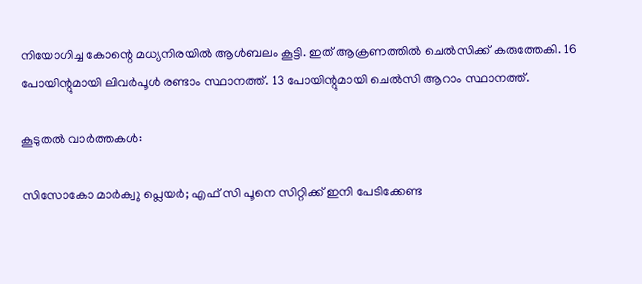നിയോഗിച്ച കോന്റെ മധ്യനിരയില്‍ ആള്‍ബലം കൂട്ടി. ഇത് ആക്രണത്തില്‍ ചെല്‍സിക്ക് കരുത്തേകി. 16 പോയിന്റുമായി ലിവര്‍പൂള്‍ രണ്ടാം സ്ഥാനത്ത്. 13 പോയിന്റുമായി ചെല്‍സി ആറാം സ്ഥാനത്ത്.

കൂടുതല്‍ വാര്‍ത്തകള്‍:

സിസോകോ മാര്‍ക്വു പ്ലെയര്‍; എഫ് സി പൂനെ സിറ്റിക്ക് ഇനി പേടിക്കേണ്ട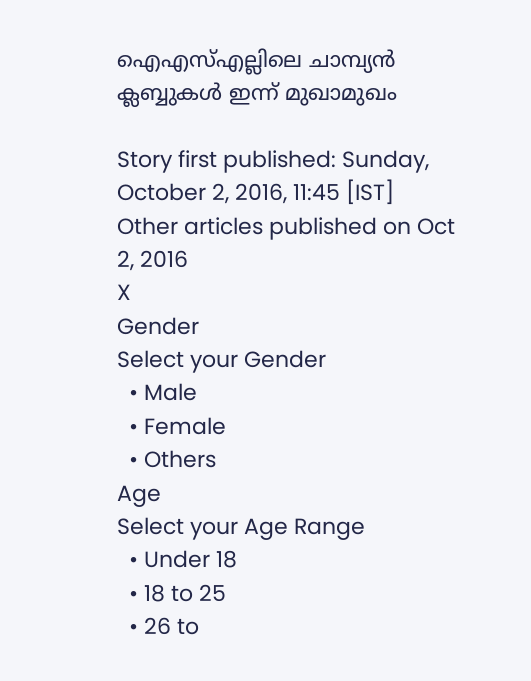ഐഎസ്എല്ലിലെ ചാമ്പ്യന്‍ ക്ലബ്ബുകള്‍ ഇന്ന് മുഖാമുഖം

Story first published: Sunday, October 2, 2016, 11:45 [IST]
Other articles published on Oct 2, 2016
X
Gender
Select your Gender
  • Male
  • Female
  • Others
Age
Select your Age Range
  • Under 18
  • 18 to 25
  • 26 to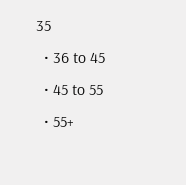35
  • 36 to 45
  • 45 to 55
  • 55+